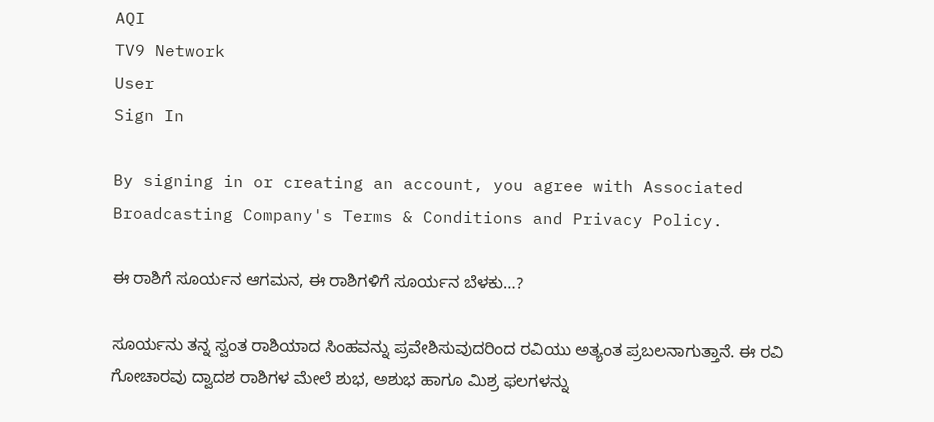AQI
TV9 Network
User
Sign In

By signing in or creating an account, you agree with Associated Broadcasting Company's Terms & Conditions and Privacy Policy.

ಈ ರಾಶಿಗೆ ಸೂರ್ಯನ ಆಗಮನ, ಈ ರಾಶಿಗಳಿಗೆ ಸೂರ್ಯನ ಬೆಳಕು…?

ಸೂರ್ಯನು ತನ್ನ ಸ್ವಂತ ರಾಶಿಯಾದ ಸಿಂಹವನ್ನು ಪ್ರವೇಶಿಸುವುದರಿಂದ ರವಿಯು ಅತ್ಯಂತ ಪ್ರಬಲನಾಗುತ್ತಾನೆ. ಈ ರವಿ ಗೋಚಾರವು ದ್ವಾದಶ ರಾಶಿಗಳ ಮೇಲೆ ಶುಭ, ಅಶುಭ ಹಾಗೂ ಮಿಶ್ರ ಫಲಗಳನ್ನು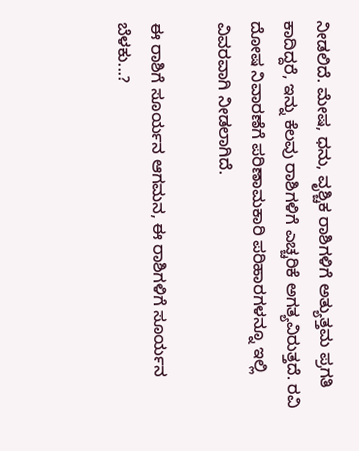ನೀಡಲಿದೆ. ಮೇಷ, ಧನು, ವೃಶ್ಚಿಕ ರಾಶಿಗಳಿಗೆ ಅತ್ಯುತ್ತಮ ಪ್ರಗತಿ ಕಾದಿದ್ದರೆ, ಇನ್ನು ಕೆಲವು ರಾಶಿಗಳಿಗೆ ಎಚ್ಚರಿಕೆ ಅಗತ್ಯವಿರುತ್ತದೆ. ರವಿ ದೋಷ ನಿವಾರಣೆಗೆ ಪರಿಣಾಮಕಾರಿ ಪರಿಹಾರಗಳನ್ನೂ ಇಲ್ಲಿ ವಿವರವಾಗಿ ನೀಡಲಾಗಿದೆ.

ಈ ರಾಶಿಗೆ ಸೂರ್ಯನ ಆಗಮನ, ಈ ರಾಶಿಗಳಿಗೆ ಸೂರ್ಯನ ಬೆಳಕು...?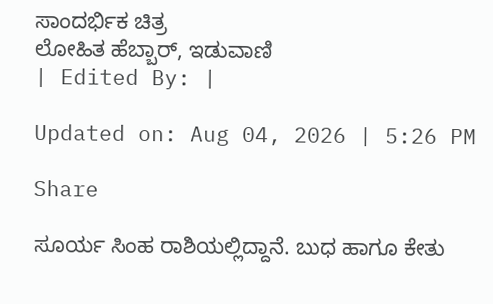ಸಾಂದರ್ಭಿಕ ಚಿತ್ರ
ಲೋಹಿತ ಹೆಬ್ಬಾರ್, ಇಡುವಾಣಿ
| Edited By: |

Updated on: Aug 04, 2026 | 5:26 PM

Share

ಸೂರ್ಯ ಸಿಂಹ ರಾಶಿಯಲ್ಲಿದ್ದಾನೆ. ಬುಧ ಹಾಗೂ ಕೇತು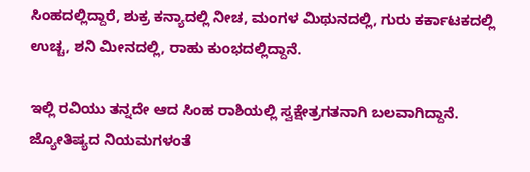ಸಿಂಹದಲ್ಲಿದ್ದಾರೆ, ಶುಕ್ರ ಕನ್ಯಾದಲ್ಲಿ ನೀಚ, ಮಂಗಳ ಮಿಥುನದಲ್ಲಿ, ಗುರು ಕರ್ಕಾಟಕದಲ್ಲಿ ಉಚ್ಚ, ಶನಿ ಮೀನದಲ್ಲಿ, ರಾಹು ಕುಂಭದಲ್ಲಿದ್ದಾನೆ.

ಇಲ್ಲಿ ರವಿಯು ತನ್ನದೇ ಆದ ಸಿಂಹ ರಾಶಿಯಲ್ಲಿ ಸ್ವಕ್ಷೇತ್ರಗತನಾಗಿ ಬಲವಾಗಿದ್ದಾನೆ. ಜ್ಯೋತಿಷ್ಯದ ನಿಯಮಗಳಂತೆ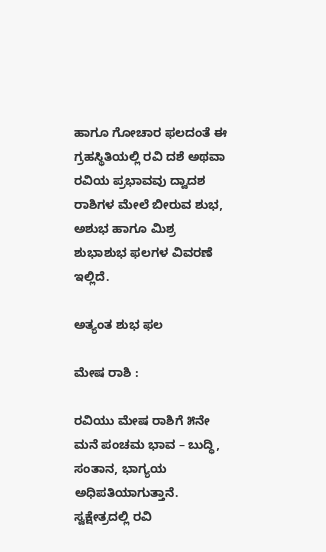ಹಾಗೂ ಗೋಚಾರ ಫಲದಂತೆ ಈ ಗ್ರಹಸ್ಥಿತಿಯಲ್ಲಿ ರವಿ ದಶೆ ಅಥವಾ ರವಿಯ ಪ್ರಭಾವವು ದ್ವಾದಶ ರಾಶಿಗಳ ಮೇಲೆ ಬೀರುವ ಶುಭ, ಅಶುಭ ಹಾಗೂ ಮಿಶ್ರ ಶುಭಾಶುಭ ಫಲಗಳ ವಿವರಣೆ ಇಲ್ಲಿದೆ.

ಅತ್ಯಂತ ಶುಭ ಫಲ

ಮೇಷ ರಾಶಿ :

ರವಿಯು ಮೇಷ ರಾಶಿಗೆ ೫ನೇ ಮನೆ ಪಂಚಮ ಭಾವ – ಬುದ್ಧಿ, ಸಂತಾನ, ಭಾಗ್ಯಯ ಅಧಿಪತಿಯಾಗುತ್ತಾನೆ. ಸ್ವಕ್ಷೇತ್ರದಲ್ಲಿ ರವಿ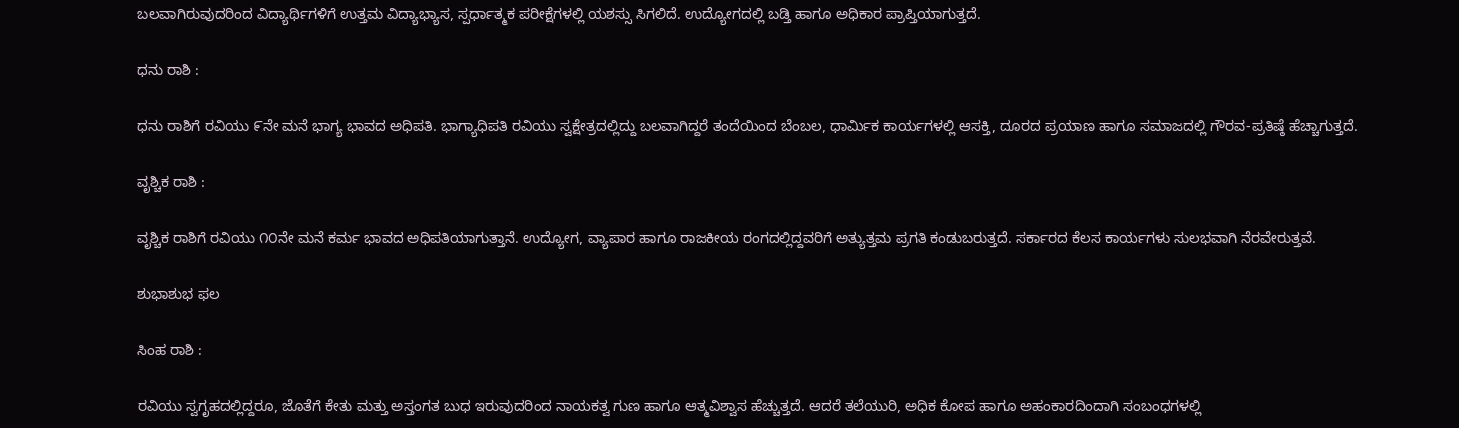ಬಲವಾಗಿರುವುದರಿಂದ ವಿದ್ಯಾರ್ಥಿಗಳಿಗೆ ಉತ್ತಮ ವಿದ್ಯಾಭ್ಯಾಸ, ಸ್ಪರ್ಧಾತ್ಮಕ ಪರೀಕ್ಷೆಗಳಲ್ಲಿ ಯಶಸ್ಸು ಸಿಗಲಿದೆ. ಉದ್ಯೋಗದಲ್ಲಿ ಬಡ್ತಿ ಹಾಗೂ ಅಧಿಕಾರ ಪ್ರಾಪ್ತಿಯಾಗುತ್ತದೆ.

ಧನು ರಾಶಿ :

ಧನು ರಾಶಿಗೆ ರವಿಯು ೯ನೇ ಮನೆ ಭಾಗ್ಯ ಭಾವದ ಅಧಿಪತಿ. ಭಾಗ್ಯಾಧಿಪತಿ ರವಿಯು ಸ್ವಕ್ಷೇತ್ರದಲ್ಲಿದ್ದು ಬಲವಾಗಿದ್ದರೆ ತಂದೆಯಿಂದ ಬೆಂಬಲ, ಧಾರ್ಮಿಕ ಕಾರ್ಯಗಳಲ್ಲಿ ಆಸಕ್ತಿ, ದೂರದ ಪ್ರಯಾಣ ಹಾಗೂ ಸಮಾಜದಲ್ಲಿ ಗೌರವ-ಪ್ರತಿಷ್ಠೆ ಹೆಚ್ಚಾಗುತ್ತದೆ.

ವೃಶ್ಚಿಕ ರಾಶಿ :

ವೃಶ್ಚಿಕ ರಾಶಿಗೆ ರವಿಯು ೧೦ನೇ ಮನೆ ಕರ್ಮ ಭಾವದ ಅಧಿಪತಿಯಾಗುತ್ತಾನೆ. ಉದ್ಯೋಗ, ವ್ಯಾಪಾರ ಹಾಗೂ ರಾಜಕೀಯ ರಂಗದಲ್ಲಿದ್ದವರಿಗೆ ಅತ್ಯುತ್ತಮ ಪ್ರಗತಿ ಕಂಡುಬರುತ್ತದೆ. ಸರ್ಕಾರದ ಕೆಲಸ ಕಾರ್ಯಗಳು ಸುಲಭವಾಗಿ ನೆರವೇರುತ್ತವೆ.

ಶುಭಾಶುಭ ಫಲ

ಸಿಂಹ ರಾಶಿ :

ರವಿಯು ಸ್ವಗೃಹದಲ್ಲಿದ್ದರೂ, ಜೊತೆಗೆ ಕೇತು ಮತ್ತು ಅಸ್ತಂಗತ ಬುಧ ಇರುವುದರಿಂದ ನಾಯಕತ್ವ ಗುಣ ಹಾಗೂ ಆತ್ಮವಿಶ್ವಾಸ ಹೆಚ್ಚುತ್ತದೆ. ಆದರೆ ತಲೆಯುರಿ, ಅಧಿಕ ಕೋಪ ಹಾಗೂ ಅಹಂಕಾರದಿಂದಾಗಿ ಸಂಬಂಧಗಳಲ್ಲಿ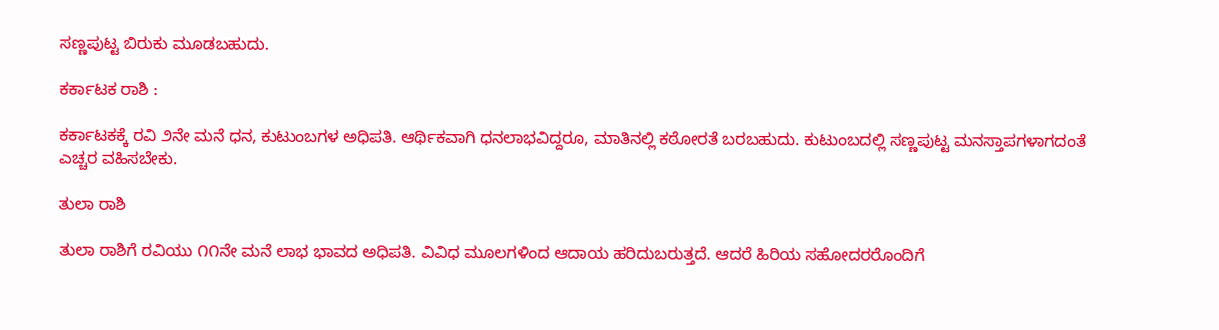ಸಣ್ಣಪುಟ್ಟ ಬಿರುಕು ಮೂಡಬಹುದು.

ಕರ್ಕಾಟಕ ರಾಶಿ :

ಕರ್ಕಾಟಕಕ್ಕೆ ರವಿ ೨ನೇ ಮನೆ ಧನ, ಕುಟುಂಬಗಳ ಅಧಿಪತಿ. ಆರ್ಥಿಕವಾಗಿ ಧನಲಾಭವಿದ್ದರೂ, ಮಾತಿನಲ್ಲಿ ಕಠೋರತೆ ಬರಬಹುದು. ಕುಟುಂಬದಲ್ಲಿ ಸಣ್ಣಪುಟ್ಟ ಮನಸ್ತಾಪಗಳಾಗದಂತೆ ಎಚ್ಚರ ವಹಿಸಬೇಕು.

ತುಲಾ ರಾಶಿ

ತುಲಾ ರಾಶಿಗೆ ರವಿಯು ೧೧ನೇ ಮನೆ ಲಾಭ ಭಾವದ ಅಧಿಪತಿ. ವಿವಿಧ ಮೂಲಗಳಿಂದ ಆದಾಯ ಹರಿದುಬರುತ್ತದೆ. ಆದರೆ ಹಿರಿಯ ಸಹೋದರರೊಂದಿಗೆ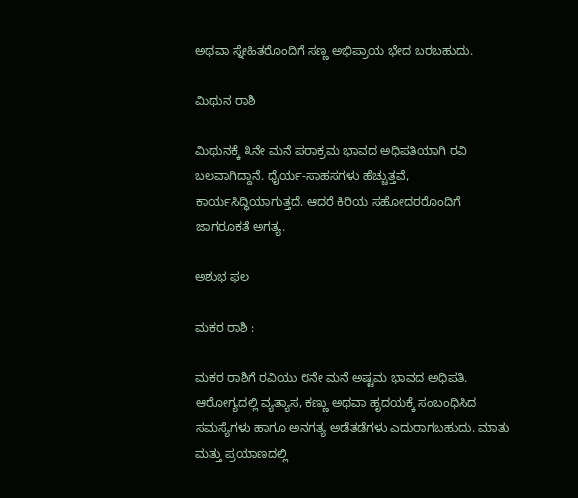ಅಥವಾ ಸ್ನೇಹಿತರೊಂದಿಗೆ ಸಣ್ಣ ಅಭಿಪ್ರಾಯ ಭೇದ ಬರಬಹುದು.

ಮಿಥುನ ರಾಶಿ

ಮಿಥುನಕ್ಕೆ ೩ನೇ ಮನೆ ಪರಾಕ್ರಮ ಭಾವದ ಅಧಿಪತಿಯಾಗಿ ರವಿ ಬಲವಾಗಿದ್ದಾನೆ. ಧೈರ್ಯ-ಸಾಹಸಗಳು ಹೆಚ್ಚುತ್ತವೆ, ಕಾರ್ಯಸಿದ್ಧಿಯಾಗುತ್ತದೆ. ಆದರೆ ಕಿರಿಯ ಸಹೋದರರೊಂದಿಗೆ ಜಾಗರೂಕತೆ ಅಗತ್ಯ.

ಅಶುಭ ಫಲ

ಮಕರ ರಾಶಿ :

ಮಕರ ರಾಶಿಗೆ ರವಿಯು ೮ನೇ ಮನೆ ಅಷ್ಟಮ ಭಾವದ ಅಧಿಪತಿ. ಆರೋಗ್ಯದಲ್ಲಿ ವ್ಯತ್ಯಾಸ, ಕಣ್ಣು ಅಥವಾ ಹೃದಯಕ್ಕೆ ಸಂಬಂಧಿಸಿದ ಸಮಸ್ಯೆಗಳು ಹಾಗೂ ಅನಗತ್ಯ ಅಡೆತಡೆಗಳು ಎದುರಾಗಬಹುದು. ಮಾತು ಮತ್ತು ಪ್ರಯಾಣದಲ್ಲಿ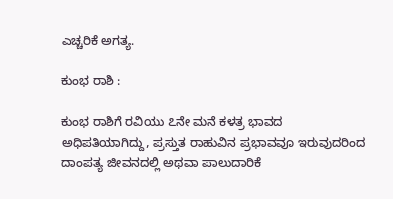ಎಚ್ಚರಿಕೆ ಅಗತ್ಯ.

ಕುಂಭ ರಾಶಿ :

ಕುಂಭ ರಾಶಿಗೆ ರವಿಯು ೭ನೇ ಮನೆ ಕಳತ್ರ ಭಾವದ ಅಧಿಪತಿಯಾಗಿದ್ದು, ಪ್ರಸ್ತುತ ರಾಹುವಿನ ಪ್ರಭಾವವೂ ಇರುವುದರಿಂದ ದಾಂಪತ್ಯ ಜೀವನದಲ್ಲಿ ಅಥವಾ ಪಾಲುದಾರಿಕೆ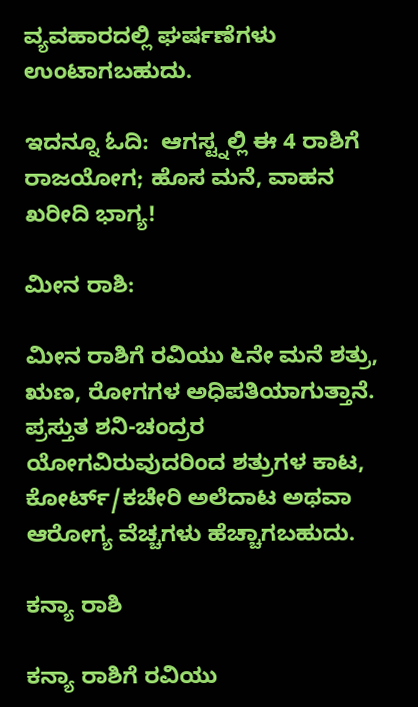ವ್ಯವಹಾರದಲ್ಲಿ ಘರ್ಷಣೆಗಳು ಉಂಟಾಗಬಹುದು.

ಇದನ್ನೂ ಓದಿ:  ಆಗಸ್ಟ್ನಲ್ಲಿ ಈ 4 ರಾಶಿಗೆ ರಾಜಯೋಗ; ಹೊಸ ಮನೆ, ವಾಹನ ಖರೀದಿ ಭಾಗ್ಯ!

ಮೀನ ರಾಶಿ:

ಮೀನ ರಾಶಿಗೆ ರವಿಯು ೬ನೇ ಮನೆ ಶತ್ರು, ಋಣ, ರೋಗಗಳ ಅಧಿಪತಿಯಾಗುತ್ತಾನೆ. ಪ್ರಸ್ತುತ ಶನಿ-ಚಂದ್ರರ ಯೋಗವಿರುವುದರಿಂದ ಶತ್ರುಗಳ ಕಾಟ, ಕೋರ್ಟ್/ಕಚೇರಿ ಅಲೆದಾಟ ಅಥವಾ ಆರೋಗ್ಯ ವೆಚ್ಚಗಳು ಹೆಚ್ಚಾಗಬಹುದು.

ಕನ್ಯಾ ರಾಶಿ

ಕನ್ಯಾ ರಾಶಿಗೆ ರವಿಯು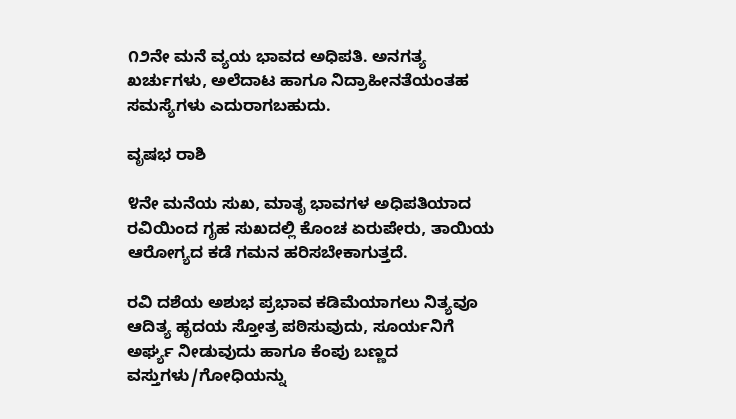೧೨ನೇ ಮನೆ ವ್ಯಯ ಭಾವದ ಅಧಿಪತಿ. ಅನಗತ್ಯ ಖರ್ಚುಗಳು, ಅಲೆದಾಟ ಹಾಗೂ ನಿದ್ರಾಹೀನತೆಯಂತಹ ಸಮಸ್ಯೆಗಳು ಎದುರಾಗಬಹುದು.

ವೃಷಭ ರಾಶಿ

೪ನೇ ಮನೆಯ ಸುಖ, ಮಾತೃ ಭಾವಗಳ ಅಧಿಪತಿಯಾದ ರವಿಯಿಂದ ಗೃಹ ಸುಖದಲ್ಲಿ ಕೊಂಚ ಏರುಪೇರು, ತಾಯಿಯ ಆರೋಗ್ಯದ ಕಡೆ ಗಮನ ಹರಿಸಬೇಕಾಗುತ್ತದೆ.

ರವಿ ದಶೆಯ ಅಶುಭ ಪ್ರಭಾವ ಕಡಿಮೆಯಾಗಲು ನಿತ್ಯವೂ ಆದಿತ್ಯ ಹೃದಯ ಸ್ತೋತ್ರ ಪಠಿಸುವುದು, ಸೂರ್ಯನಿಗೆ ಅರ್ಘ್ಯ ನೀಡುವುದು ಹಾಗೂ ಕೆಂಪು ಬಣ್ಣದ ವಸ್ತುಗಳು/ಗೋಧಿಯನ್ನು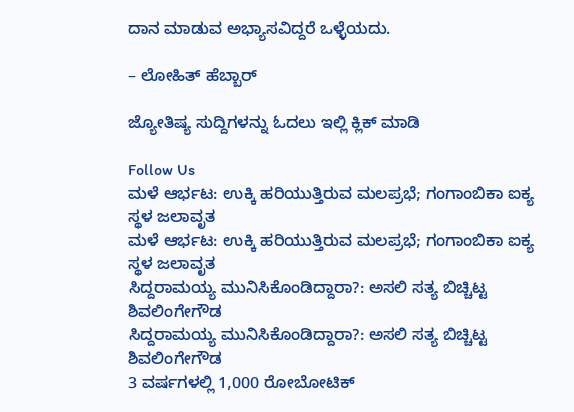ದಾನ ಮಾಡುವ ಅಭ್ಯಾಸವಿದ್ದರೆ ಒಳ್ಳೆಯದು.

– ಲೋಹಿತ್ ಹೆಬ್ಬಾರ್

ಜ್ಯೋತಿಷ್ಯ ಸುದ್ದಿಗಳನ್ನು ಓದಲು ಇಲ್ಲಿ ಕ್ಲಿಕ್ ಮಾಡಿ

Follow Us
ಮಳೆ ಆರ್ಭಟ: ಉಕ್ಕಿ ಹರಿಯುತ್ತಿರುವ ಮಲಪ್ರಭೆ; ಗಂಗಾಂಬಿಕಾ ಐಕ್ಯ ಸ್ಥಳ ಜಲಾವೃತ
ಮಳೆ ಆರ್ಭಟ: ಉಕ್ಕಿ ಹರಿಯುತ್ತಿರುವ ಮಲಪ್ರಭೆ; ಗಂಗಾಂಬಿಕಾ ಐಕ್ಯ ಸ್ಥಳ ಜಲಾವೃತ
ಸಿದ್ದರಾಮಯ್ಯ ಮುನಿಸಿಕೊಂಡಿದ್ದಾರಾ?: ಅಸಲಿ ಸತ್ಯ ಬಿಚ್ಚಿಟ್ಟ ಶಿವಲಿಂಗೇಗೌಡ
ಸಿದ್ದರಾಮಯ್ಯ ಮುನಿಸಿಕೊಂಡಿದ್ದಾರಾ?: ಅಸಲಿ ಸತ್ಯ ಬಿಚ್ಚಿಟ್ಟ ಶಿವಲಿಂಗೇಗೌಡ
3 ವರ್ಷಗಳಲ್ಲಿ 1,000 ರೋಬೋಟಿಕ್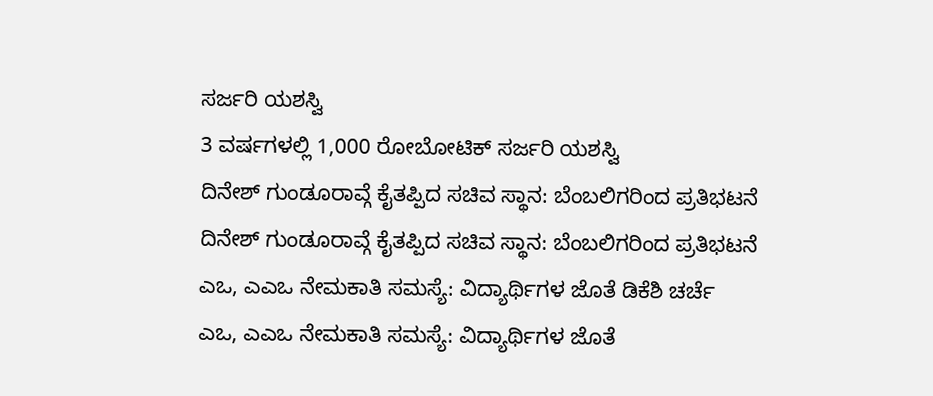ಸರ್ಜರಿ ಯಶಸ್ವಿ
3 ವರ್ಷಗಳಲ್ಲಿ 1,000 ರೋಬೋಟಿಕ್ ಸರ್ಜರಿ ಯಶಸ್ವಿ
ದಿನೇಶ್ ಗುಂಡೂರಾವ್ಗೆ ಕೈತಪ್ಪಿದ ಸಚಿವ ಸ್ಥಾನ: ಬೆಂಬಲಿಗರಿಂದ ಪ್ರತಿಭಟನೆ
ದಿನೇಶ್ ಗುಂಡೂರಾವ್ಗೆ ಕೈತಪ್ಪಿದ ಸಚಿವ ಸ್ಥಾನ: ಬೆಂಬಲಿಗರಿಂದ ಪ್ರತಿಭಟನೆ
ಎಒ, ಎಎಒ ನೇಮಕಾತಿ ಸಮಸ್ಯೆ: ವಿದ್ಯಾರ್ಥಿಗಳ ಜೊತೆ ಡಿಕೆಶಿ ಚರ್ಚೆ
ಎಒ, ಎಎಒ ನೇಮಕಾತಿ ಸಮಸ್ಯೆ: ವಿದ್ಯಾರ್ಥಿಗಳ ಜೊತೆ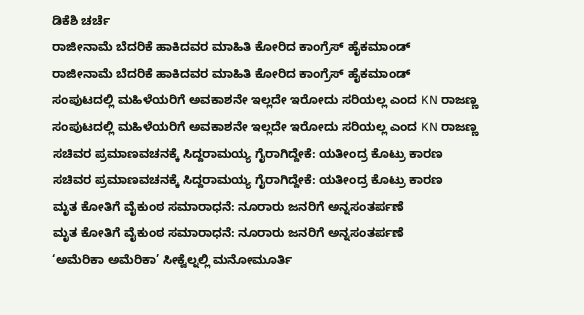ಡಿಕೆಶಿ ಚರ್ಚೆ
ರಾಜೀನಾಮೆ ಬೆದರಿಕೆ ಹಾಕಿದವರ ಮಾಹಿತಿ ಕೋರಿದ ಕಾಂಗ್ರೆಸ್ ಹೈಕಮಾಂಡ್
ರಾಜೀನಾಮೆ ಬೆದರಿಕೆ ಹಾಕಿದವರ ಮಾಹಿತಿ ಕೋರಿದ ಕಾಂಗ್ರೆಸ್ ಹೈಕಮಾಂಡ್
ಸಂಪುಟದಲ್ಲಿ ಮಹಿಳೆಯರಿಗೆ ಅವಕಾಶನೇ ಇಲ್ಲದೇ ಇರೋದು ಸರಿಯಲ್ಲ ಎಂದ KN ರಾಜಣ್ಣ
ಸಂಪುಟದಲ್ಲಿ ಮಹಿಳೆಯರಿಗೆ ಅವಕಾಶನೇ ಇಲ್ಲದೇ ಇರೋದು ಸರಿಯಲ್ಲ ಎಂದ KN ರಾಜಣ್ಣ
ಸಚಿವರ ಪ್ರಮಾಣವಚನಕ್ಕೆ ಸಿದ್ದರಾಮಯ್ಯ ಗೈರಾಗಿದ್ದೇಕೆ: ಯತೀಂದ್ರ ಕೊಟ್ರು ಕಾರಣ
ಸಚಿವರ ಪ್ರಮಾಣವಚನಕ್ಕೆ ಸಿದ್ದರಾಮಯ್ಯ ಗೈರಾಗಿದ್ದೇಕೆ: ಯತೀಂದ್ರ ಕೊಟ್ರು ಕಾರಣ
ಮೃತ ಕೋತಿಗೆ ವೈಕುಂಠ ಸಮಾರಾಧನೆ: ನೂರಾರು ಜನರಿಗೆ ಅನ್ನಸಂತರ್ಪಣೆ
ಮೃತ ಕೋತಿಗೆ ವೈಕುಂಠ ಸಮಾರಾಧನೆ: ನೂರಾರು ಜನರಿಗೆ ಅನ್ನಸಂತರ್ಪಣೆ
‘ಅಮೆರಿಕಾ ಅಮೆರಿಕಾ’ ಸೀಕ್ವೆಲ್ನಲ್ಲಿ ಮನೋಮೂರ್ತಿ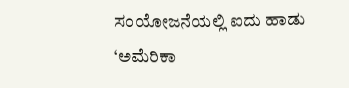ಸಂಯೋಜನೆಯಲ್ಲಿ ಐದು ಹಾಡು
‘ಅಮೆರಿಕಾ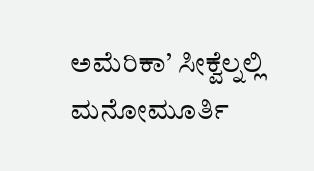ಅಮೆರಿಕಾ’ ಸೀಕ್ವೆಲ್ನಲ್ಲಿ ಮನೋಮೂರ್ತಿ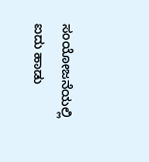ಸಂಯೋಜನೆಯಲ್ಲಿ ಐದು ಹಾಡು